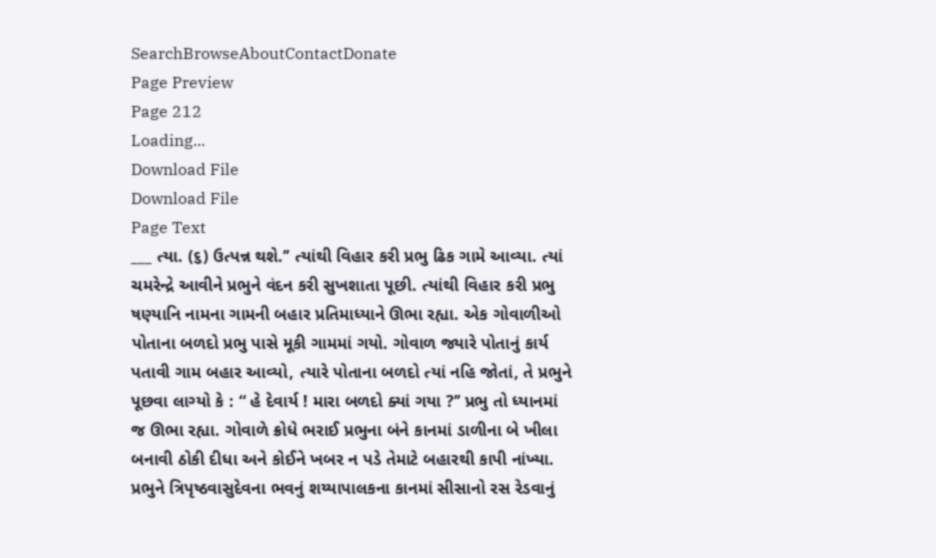SearchBrowseAboutContactDonate
Page Preview
Page 212
Loading...
Download File
Download File
Page Text
___ ત્યા. (૬) ઉત્પન્ન થશે.’’ ત્યાંથી વિહાર કરી પ્રભુ ઢિક ગામે આવ્યા. ત્યાં ચમરેન્દ્રે આવીને પ્રભુને વંદન કરી સુખશાતા પૂછી. ત્યાંથી વિહાર કરી પ્રભુ ષણ્યાનિ નામના ગામની બહાર પ્રતિમાધ્યાને ઊભા રહ્યા. એક ગોવાળીઓ પોતાના બળદો પ્રભુ પાસે મૂકી ગામમાં ગયો. ગોવાળ જ્યારે પોતાનું કાર્ય પતાવી ગામ બહાર આવ્યો, ત્યારે પોતાના બળદો ત્યાં નહિ જોતાં, તે પ્રભુને પૂછવા લાગ્યો કે : “ હે દેવાર્ય ! મારા બળદો ક્યાં ગયા ?’’ પ્રભુ તો ધ્યાનમાં જ ઊભા રહ્યા. ગોવાળે ક્રોધે ભરાઈ પ્રભુના બંને કાનમાં ડાળીના બે ખીલા બનાવી ઠોકી દીધા અને કોઈને ખબર ન પડે તેમાટે બહારથી કાપી નાંખ્યા. પ્રભુને ત્રિપૃષ્ઠવાસુદેવના ભવનું શય્યાપાલકના કાનમાં સીસાનો રસ રેડવાનું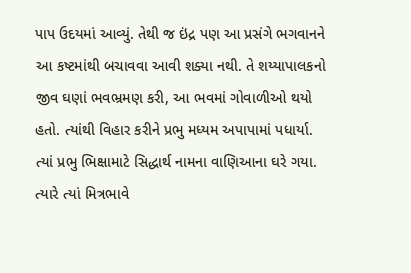પાપ ઉદયમાં આવ્યું. તેથી જ ઇંદ્ર પણ આ પ્રસંગે ભગવાનને આ કષ્ટમાંથી બચાવવા આવી શક્યા નથી. તે શય્યાપાલકનો જીવ ઘણાં ભવભ્રમણ કરી, આ ભવમાં ગોવાળીઓ થયો હતો. ત્યાંથી વિહાર કરીને પ્રભુ મધ્યમ અપાપામાં પધાર્યા. ત્યાં પ્રભુ ભિક્ષામાટે સિદ્ધાર્થ નામના વાણિઆના ઘરે ગયા. ત્યારે ત્યાં મિત્રભાવે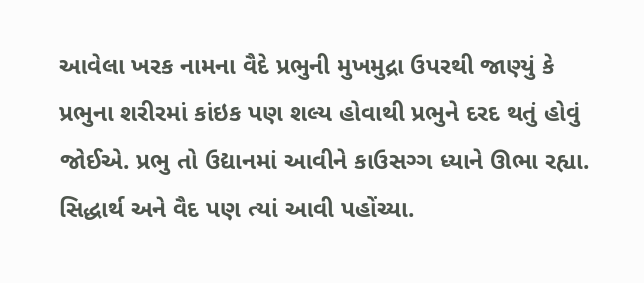આવેલા ખરક નામના વૈદે પ્રભુની મુખમુદ્રા ઉપરથી જાણ્યું કે પ્રભુના શરીરમાં કાંઇક પણ શલ્ય હોવાથી પ્રભુને દરદ થતું હોવું જોઈએ. પ્રભુ તો ઉદ્યાનમાં આવીને કાઉસગ્ગ ધ્યાને ઊભા રહ્યા. સિદ્ધાર્થ અને વૈદ પણ ત્યાં આવી પહોંચ્યા.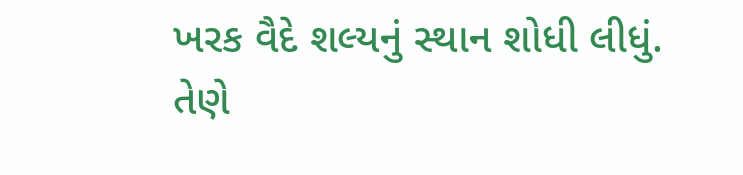ખરક વૈદે શલ્યનું સ્થાન શોધી લીધું. તેણે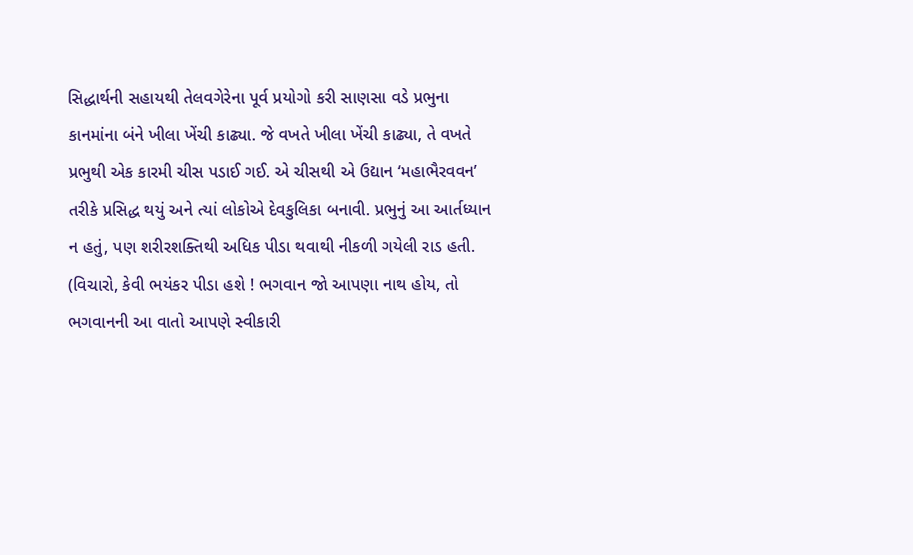સિદ્ધાર્થની સહાયથી તેલવગેરેના પૂર્વ પ્રયોગો કરી સાણસા વડે પ્રભુના કાનમાંના બંને ખીલા ખેંચી કાઢ્યા. જે વખતે ખીલા ખેંચી કાઢ્યા, તે વખતે પ્રભુથી એક કારમી ચીસ પડાઈ ગઈ. એ ચીસથી એ ઉદ્યાન ‘મહાભૈરવવન’ તરીકે પ્રસિદ્ધ થયું અને ત્યાં લોકોએ દેવકુલિકા બનાવી. પ્રભુનું આ આર્તધ્યાન ન હતું, પણ શરીરશક્તિથી અધિક પીડા થવાથી નીકળી ગયેલી રાડ હતી. (વિચારો, કેવી ભયંકર પીડા હશે ! ભગવાન જો આપણા નાથ હોય, તો ભગવાનની આ વાતો આપણે સ્વીકારી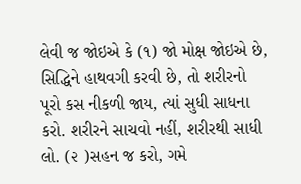લેવી જ જોઇએ કે (૧) જો મોક્ષ જોઇએ છે, સિદ્ધિને હાથવગી કરવી છે, તો શરીરનો પૂરો કસ નીકળી જાય, ત્યાં સુધી સાધના કરો. શરીરને સાચવો નહીં, શરીરથી સાધી લો. (૨ )સહન જ કરો, ગમે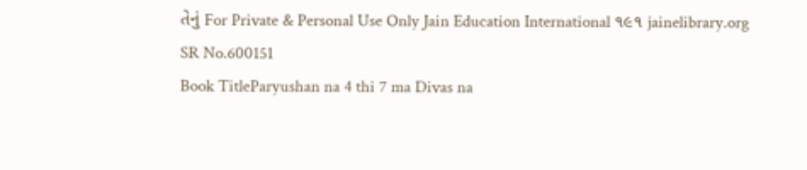તેનું For Private & Personal Use Only Jain Education International ૧૯૧ jainelibrary.org
SR No.600151
Book TitleParyushan na 4 thi 7 ma Divas na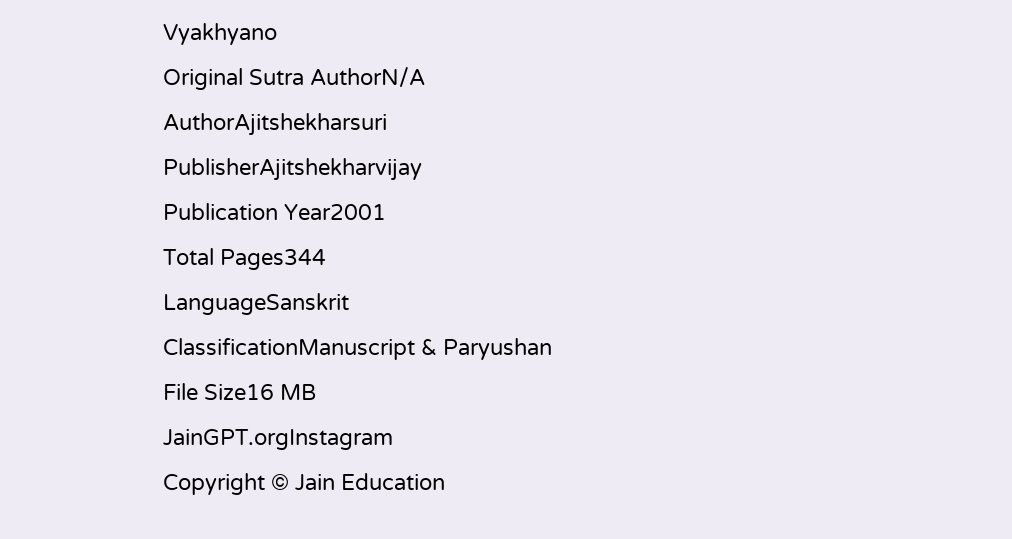Vyakhyano
Original Sutra AuthorN/A
AuthorAjitshekharsuri
PublisherAjitshekharvijay
Publication Year2001
Total Pages344
LanguageSanskrit
ClassificationManuscript & Paryushan
File Size16 MB
JainGPT.orgInstagram
Copyright © Jain Education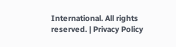International. All rights reserved. | Privacy Policy